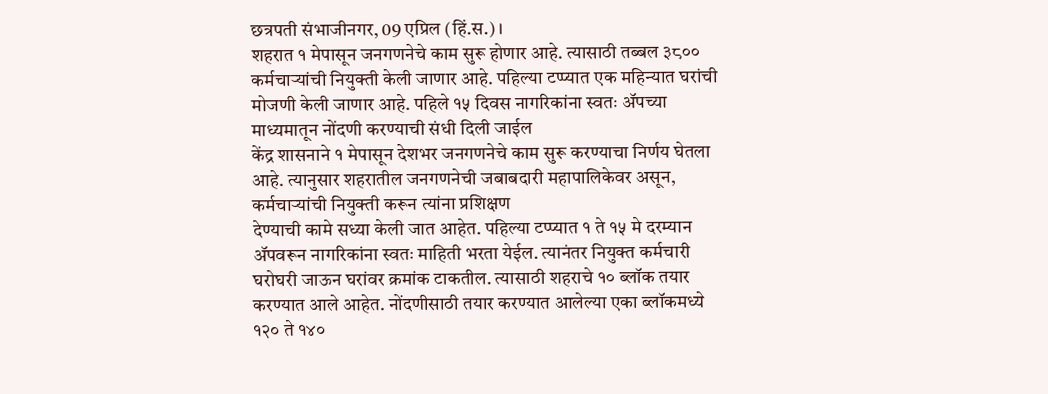छत्रपती संभाजीनगर, 09 एप्रिल (हिं.स.)।
शहरात १ मेपासून जनगणनेचे काम सुरू होणार आहे. त्यासाठी तब्बल ३८०० कर्मचाऱ्यांची नियुक्ती केली जाणार आहे. पहिल्या टप्प्यात एक महिन्यात घरांची मोजणी केली जाणार आहे. पहिले १५ दिवस नागरिकांना स्वतः ॲपच्या माध्यमातून नोंदणी करण्याची संधी दिली जाईल
केंद्र शासनाने १ मेपासून देशभर जनगणनेचे काम सुरू करण्याचा निर्णय घेतला आहे. त्यानुसार शहरातील जनगणनेची जबाबदारी महापालिकेवर असून, कर्मचाऱ्यांची नियुक्ती करून त्यांना प्रशिक्षण
देण्याची कामे सध्या केली जात आहेत. पहिल्या टप्प्यात १ ते १५ मे दरम्यान ॲपवरून नागरिकांना स्वतः माहिती भरता येईल. त्यानंतर नियुक्त कर्मचारी घरोघरी जाऊन घरांवर क्रमांक टाकतील. त्यासाठी शहराचे १० ब्लॉक तयार करण्यात आले आहेत. नोंदणीसाठी तयार करण्यात आलेल्या एका ब्लॉकमध्ये १२० ते १४०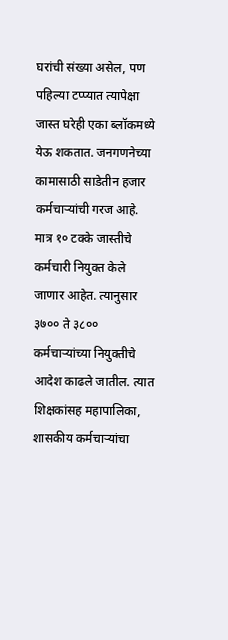घरांची संख्या असेल, पण पहिल्या टप्प्यात त्यापेक्षा जास्त घरेही एका ब्लॉकमध्ये येऊ शकतात. जनगणनेच्या कामासाठी साडेतीन हजार कर्मचाऱ्यांची गरज आहे. मात्र १० टक्के जास्तीचे कर्मचारी नियुक्त केले जाणार आहेत. त्यानुसार ३७०० ते ३८०० कर्मचाऱ्यांच्या नियुक्तीचे आदेश काढले जातील. त्यात शिक्षकांसह महापालिका, शासकीय कर्मचाऱ्यांचा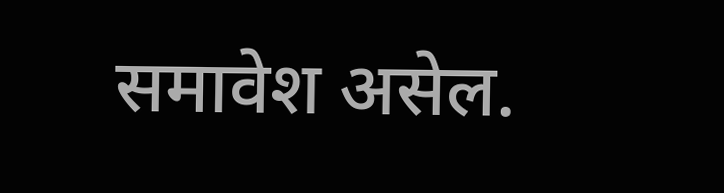समावेश असेल.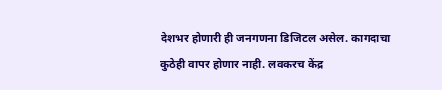देशभर होणारी ही जनगणना डिजिटल असेल. कागदाचा कुठेही वापर होणार नाही. लवकरच केंद्र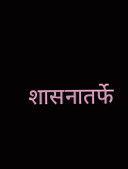शासनातर्फे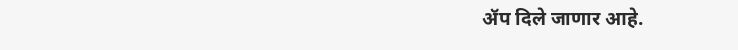ॲप दिले जाणार आहे.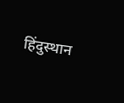हिंदुस्थान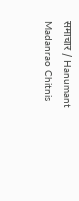समाचार / Hanumant Madanrao Chitnis